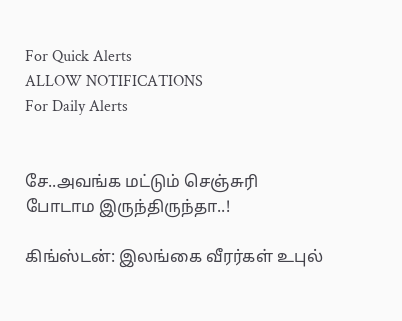For Quick Alerts
ALLOW NOTIFICATIONS
For Daily Alerts


சே..அவங்க மட்டும் செஞ்சுரி போடாம இருந்திருந்தா..!

கிங்ஸ்டன்: இலங்கை வீரர்கள் உபுல்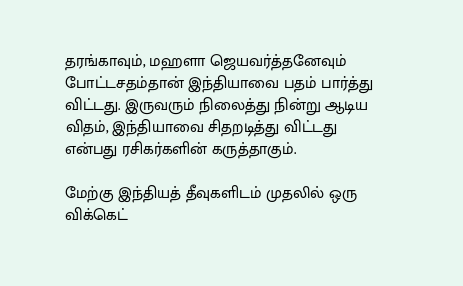தரங்காவும், மஹளா ஜெயவர்த்தனேவும் போட்டசதம்தான் இந்தியாவை பதம் பார்த்து விட்டது. இருவரும் நிலைத்து நின்று ஆடிய விதம், இந்தியாவை சிதறடித்து விட்டது என்பது ரசிகர்களின் கருத்தாகும்.

மேற்கு இந்தியத் தீவுகளிடம் முதலில் ஒரு விக்கெட்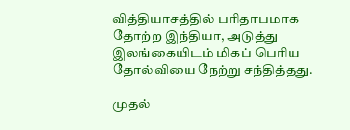வித்தியாசத்தில் பரிதாபமாக தோற்ற இந்தியா, அடுத்து இலங்கையிடம் மிகப் பெரிய தோல்வியை நேற்று சந்தித்தது.

முதல்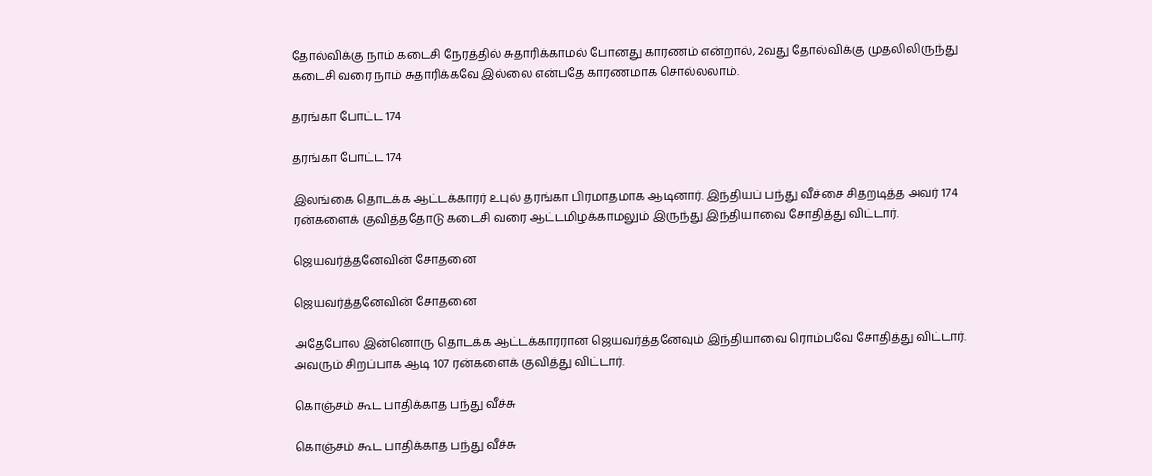தோல்விக்கு நாம் கடைசி நேரத்தில் சுதாரிக்காமல் போனது காரணம் என்றால், 2வது தோல்விக்கு முதலிலிருந்து கடைசி வரை நாம் சுதாரிக்கவே இல்லை என்பதே காரணமாக சொல்லலாம்.

தரங்கா போட்ட 174

தரங்கா போட்ட 174

இலங்கை தொடக்க ஆட்டக்காரர் உபுல் தரங்கா பிரமாதமாக ஆடினார். இந்தியப் பந்து வீச்சை சிதறடித்த அவர் 174 ரன்களைக் குவித்ததோடு கடைசி வரை ஆட்டமிழக்காமலும் இருந்து இந்தியாவை சோதித்து விட்டார்.

ஜெயவர்த்தனேவின் சோதனை

ஜெயவர்த்தனேவின் சோதனை

அதேபோல இன்னொரு தொடக்க ஆட்டக்காரரான ஜெயவர்த்தனேவும் இந்தியாவை ரொம்பவே சோதித்து விட்டார். அவரும் சிறப்பாக ஆடி 107 ரன்களைக் குவித்து விட்டார்.

கொஞ்சம் கூட பாதிக்காத பந்து வீச்சு

கொஞ்சம் கூட பாதிக்காத பந்து வீச்சு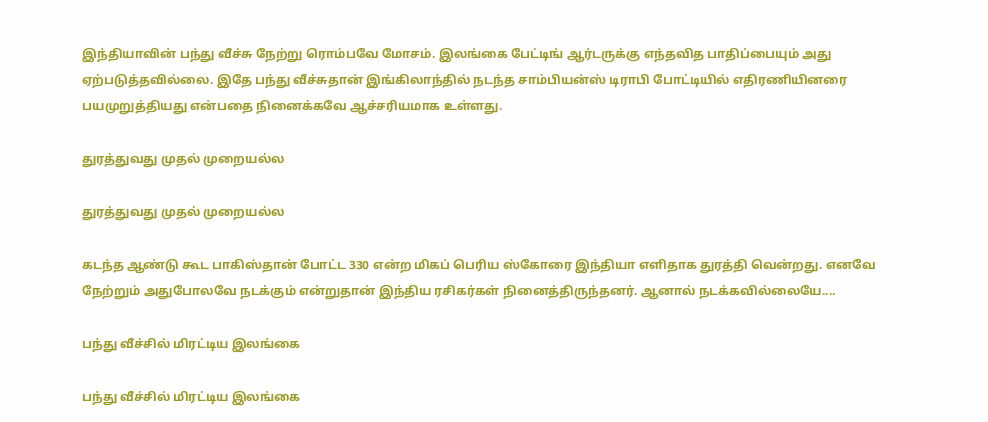இந்தியாவின் பந்து வீச்சு நேற்று ரொம்பவே மோசம். இலங்கை பேட்டிங் ஆர்டருக்கு எந்தவித பாதிப்பையும் அது ஏற்படுத்தவில்லை. இதே பந்து வீச்சுதான் இங்கிலாந்தில் நடந்த சாம்பியன்ஸ் டிராபி போட்டியில் எதிரணியினரை பயமுறுத்தியது என்பதை நினைக்கவே ஆச்சரியமாக உள்ளது.

துரத்துவது முதல் முறையல்ல

துரத்துவது முதல் முறையல்ல

கடந்த ஆண்டு கூட பாகிஸ்தான் போட்ட 330 என்ற மிகப் பெரிய ஸ்கோரை இந்தியா எளிதாக துரத்தி வென்றது. எனவே நேற்றும் அதுபோலவே நடக்கும் என்றுதான் இந்திய ரசிகர்கள் நினைத்திருந்தனர். ஆனால் நடக்கவில்லையே....

பந்து வீச்சில் மிரட்டிய இலங்கை

பந்து வீச்சில் மிரட்டிய இலங்கை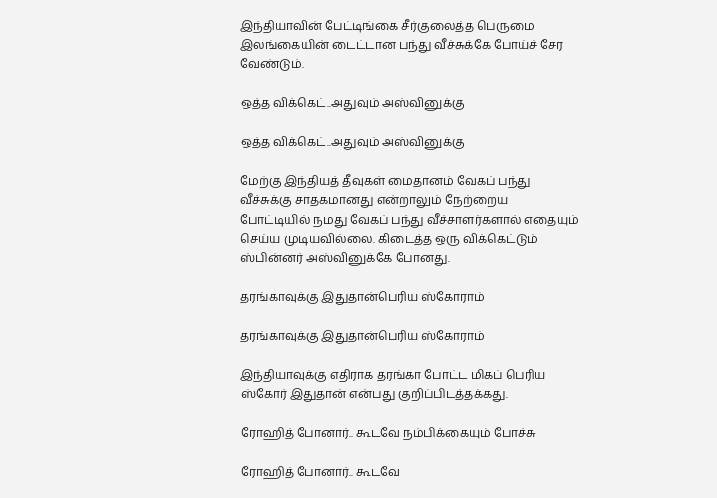இந்தியாவின் பேட்டிங்கை சீர்குலைத்த பெருமை இலங்கையின் டைட்டான பந்து வீச்சுக்கே போய்ச் சேர வேண்டும்.

ஒத்த விக்கெட்..அதுவும் அஸ்வினுக்கு

ஒத்த விக்கெட்..அதுவும் அஸ்வினுக்கு

மேற்கு இந்தியத் தீவுகள் மைதானம் வேகப் பந்து வீச்சுக்கு சாதகமானது என்றாலும் நேற்றைய போட்டியில் நமது வேகப் பந்து வீச்சாளர்களால் எதையும் செய்ய முடியவில்லை. கிடைத்த ஒரு விக்கெட்டும் ஸ்பின்னர் அஸ்வினுக்கே போனது.

தரங்காவுக்கு இதுதான்பெரிய ஸ்கோராம்

தரங்காவுக்கு இதுதான்பெரிய ஸ்கோராம்

இந்தியாவுக்கு எதிராக தரங்கா போட்ட மிகப் பெரிய ஸ்கோர் இதுதான் என்பது குறிப்பிடத்தக்கது.

ரோஹித் போனார்.. கூடவே நம்பிக்கையும் போச்சு

ரோஹித் போனார்.. கூடவே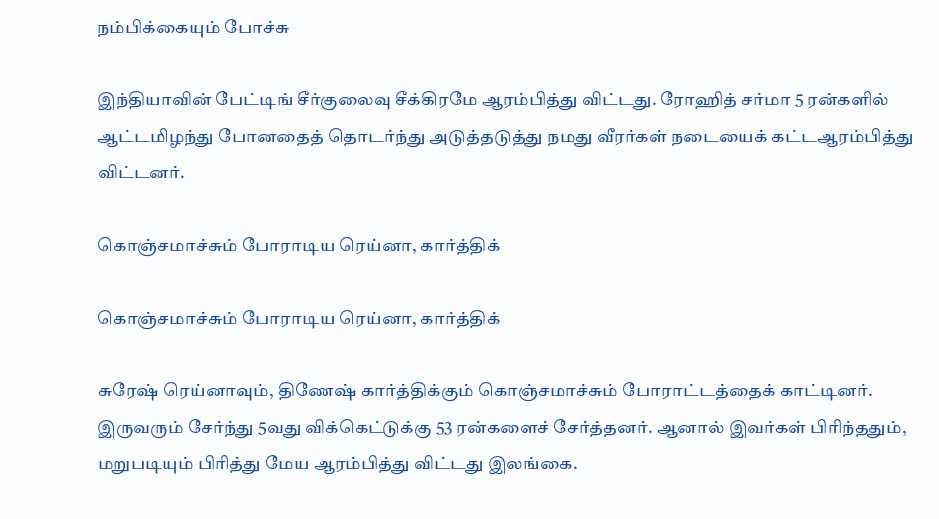நம்பிக்கையும் போச்சு

இந்தியாவின் பேட்டிங் சீர்குலைவு சீக்கிரமே ஆரம்பித்து விட்டது. ரோஹித் சர்மா 5 ரன்களில் ஆட்டமிழந்து போனதைத் தொடர்ந்து அடுத்தடுத்து நமது வீரர்கள் நடையைக் கட்டஆரம்பித்து விட்டனர்.

கொஞ்சமாச்சும் போராடிய ரெய்னா, கார்த்திக்

கொஞ்சமாச்சும் போராடிய ரெய்னா, கார்த்திக்

சுரேஷ் ரெய்னாவும், திணேஷ் கார்த்திக்கும் கொஞ்சமாச்சும் போராட்டத்தைக் காட்டினர். இருவரும் சேர்ந்து 5வது விக்கெட்டுக்கு 53 ரன்களைச் சேர்த்தனர். ஆனால் இவர்கள் பிரிந்ததும், மறுபடியும் பிரித்து மேய ஆரம்பித்து விட்டது இலங்கை.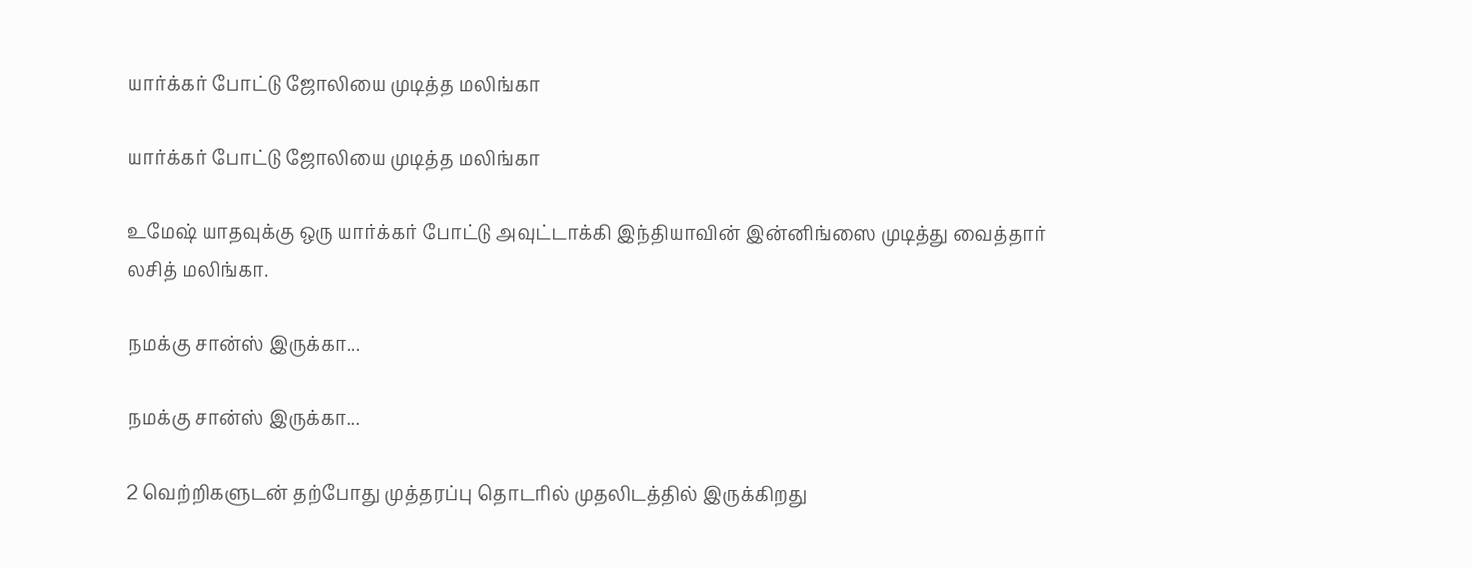யார்க்கர் போட்டு ஜோலியை முடித்த மலிங்கா

யார்க்கர் போட்டு ஜோலியை முடித்த மலிங்கா

உமேஷ் யாதவுக்கு ஒரு யார்க்கர் போட்டு அவுட்டாக்கி இந்தியாவின் இன்னிங்ஸை முடித்து வைத்தார் லசித் மலிங்கா.

நமக்கு சான்ஸ் இருக்கா...

நமக்கு சான்ஸ் இருக்கா...

2 வெற்றிகளுடன் தற்போது முத்தரப்பு தொடரில் முதலிடத்தில் இருக்கிறது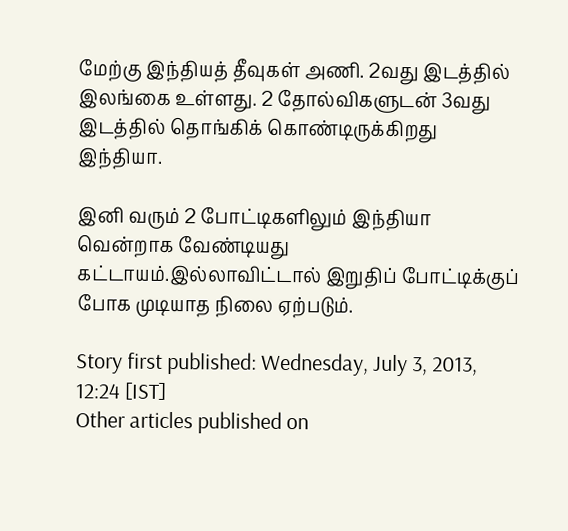மேற்கு இந்தியத் தீவுகள் அணி. 2வது இடத்தில் இலங்கை உள்ளது. 2 தோல்விகளுடன் 3வது இடத்தில் தொங்கிக் கொண்டிருக்கிறது இந்தியா.

இனி வரும் 2 போட்டிகளிலும் இந்தியா வென்றாக வேண்டியது கட்டாயம்.இல்லாவிட்டால் இறுதிப் போட்டிக்குப் போக முடியாத நிலை ஏற்படும்.

Story first published: Wednesday, July 3, 2013, 12:24 [IST]
Other articles published on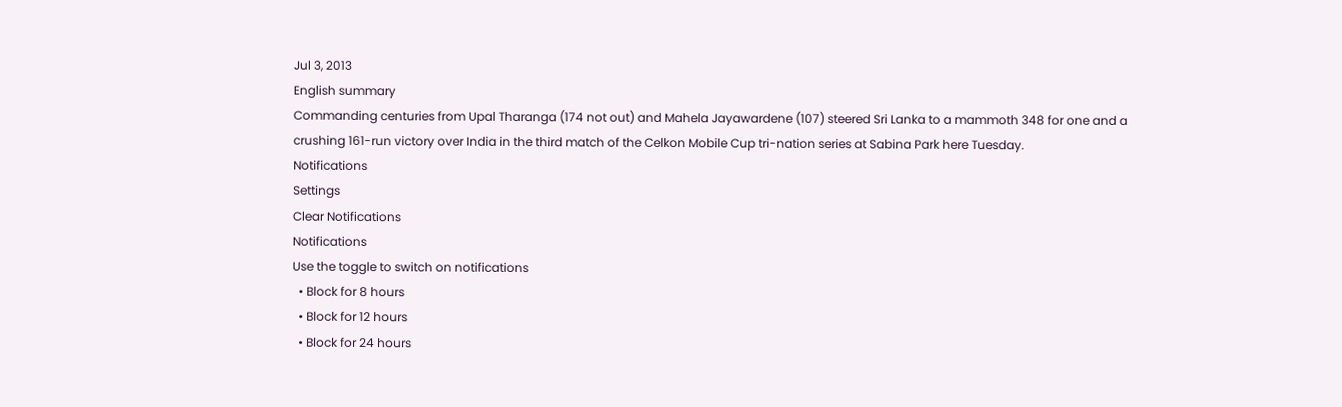Jul 3, 2013
English summary
Commanding centuries from Upal Tharanga (174 not out) and Mahela Jayawardene (107) steered Sri Lanka to a mammoth 348 for one and a crushing 161-run victory over India in the third match of the Celkon Mobile Cup tri-nation series at Sabina Park here Tuesday.
Notifications
Settings
Clear Notifications
Notifications
Use the toggle to switch on notifications
  • Block for 8 hours
  • Block for 12 hours
  • Block for 24 hours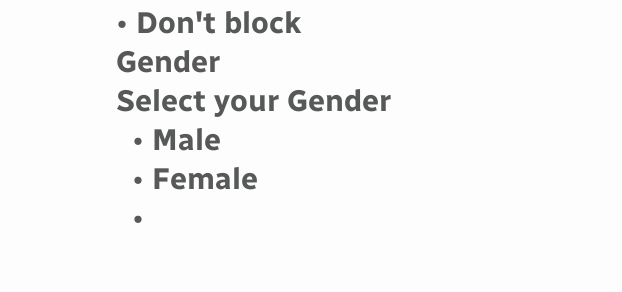• Don't block
Gender
Select your Gender
  • Male
  • Female
  •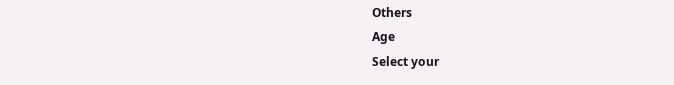Others
Age
Select your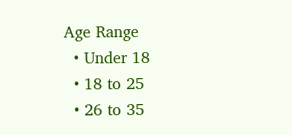Age Range
  • Under 18
  • 18 to 25
  • 26 to 35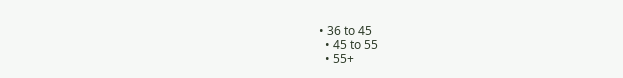• 36 to 45
  • 45 to 55
  • 55+